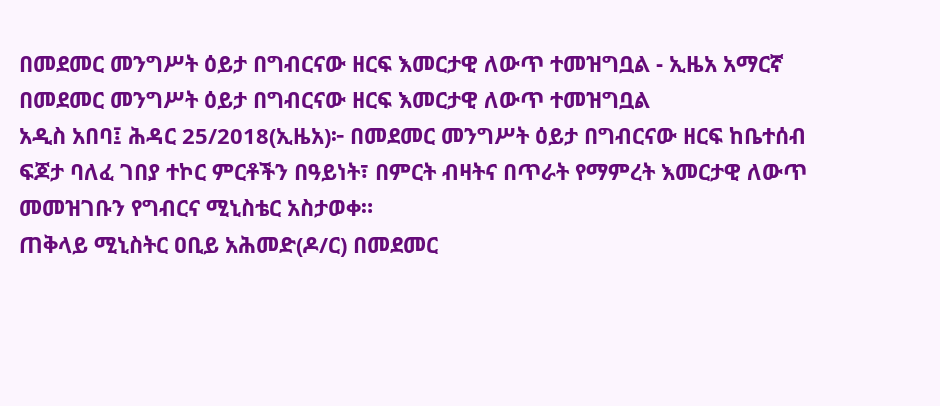በመደመር መንግሥት ዕይታ በግብርናው ዘርፍ እመርታዊ ለውጥ ተመዝግቧል - ኢዜአ አማርኛ
በመደመር መንግሥት ዕይታ በግብርናው ዘርፍ እመርታዊ ለውጥ ተመዝግቧል
አዲስ አበባ፤ ሕዳር 25/2018(ኢዜአ)፦ በመደመር መንግሥት ዕይታ በግብርናው ዘርፍ ከቤተሰብ ፍጆታ ባለፈ ገበያ ተኮር ምርቶችን በዓይነት፣ በምርት ብዛትና በጥራት የማምረት እመርታዊ ለውጥ መመዝገቡን የግብርና ሚኒስቴር አስታወቀ።
ጠቅላይ ሚኒስትር ዐቢይ አሕመድ(ዶ/ር) በመደመር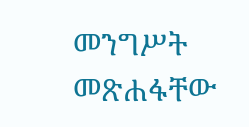መንግሥት መጽሐፋቸው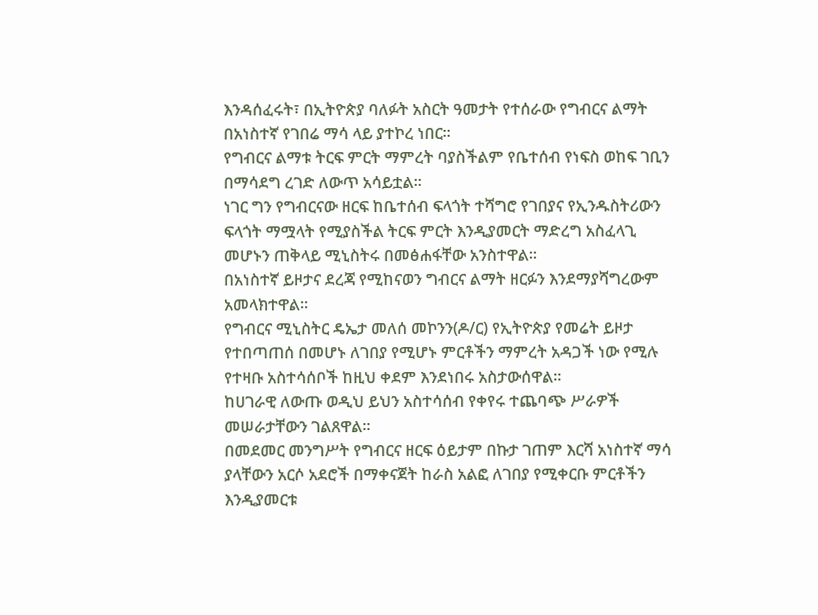እንዳሰፈሩት፣ በኢትዮጵያ ባለፉት አስርት ዓመታት የተሰራው የግብርና ልማት በአነስተኛ የገበሬ ማሳ ላይ ያተኮረ ነበር።
የግብርና ልማቱ ትርፍ ምርት ማምረት ባያስችልም የቤተሰብ የነፍስ ወከፍ ገቢን በማሳደግ ረገድ ለውጥ አሳይቷል።
ነገር ግን የግብርናው ዘርፍ ከቤተሰብ ፍላጎት ተሻግሮ የገበያና የኢንዱስትሪውን ፍላጎት ማሟላት የሚያስችል ትርፍ ምርት እንዲያመርት ማድረግ አስፈላጊ መሆኑን ጠቅላይ ሚኒስትሩ በመፅሐፋቸው አንስተዋል።
በአነስተኛ ይዞታና ደረጃ የሚከናወን ግብርና ልማት ዘርፉን እንደማያሻግረውም አመላክተዋል።
የግብርና ሚኒስትር ዴኤታ መለሰ መኮንን(ዶ/ር) የኢትዮጵያ የመሬት ይዞታ የተበጣጠሰ በመሆኑ ለገበያ የሚሆኑ ምርቶችን ማምረት አዳጋች ነው የሚሉ የተዛቡ አስተሳሰቦች ከዚህ ቀደም እንደነበሩ አስታውሰዋል።
ከሀገራዊ ለውጡ ወዲህ ይህን አስተሳሰብ የቀየሩ ተጨባጭ ሥራዎች መሠራታቸውን ገልጸዋል።
በመደመር መንግሥት የግብርና ዘርፍ ዕይታም በኩታ ገጠም እርሻ አነስተኛ ማሳ ያላቸውን አርሶ አደሮች በማቀናጀት ከራስ አልፎ ለገበያ የሚቀርቡ ምርቶችን እንዲያመርቱ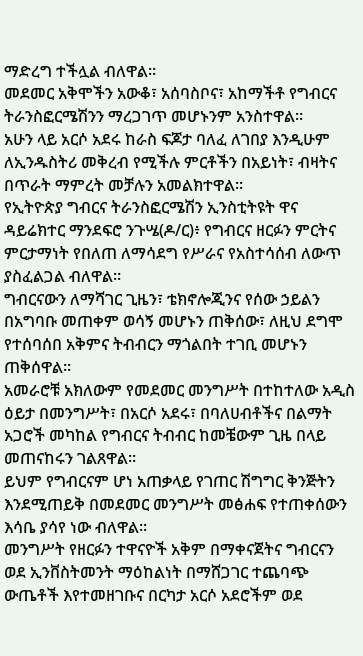ማድረግ ተችሏል ብለዋል።
መደመር አቅሞችን አውቆ፣ አሰባስቦና፣ አከማችቶ የግብርና ትራንስፎርሜሽንን ማረጋገጥ መሆኑንም አንስተዋል።
አሁን ላይ አርሶ አደሩ ከራስ ፍጆታ ባለፈ ለገበያ እንዲሁም ለኢንዱስትሪ መቅረብ የሚችሉ ምርቶችን በአይነት፣ ብዛትና በጥራት ማምረት መቻሉን አመልክተዋል።
የኢትዮጵያ ግብርና ትራንስፎርሜሽን ኢንስቲትዩት ዋና ዳይሬክተር ማንደፍሮ ንጉሤ(ዶ/ር)፥ የግብርና ዘርፉን ምርትና ምርታማነት የበለጠ ለማሳደግ የሥራና የአስተሳሰብ ለውጥ ያስፈልጋል ብለዋል።
ግብርናውን ለማሻገር ጊዜን፣ ቴክኖሎጂንና የሰው ኃይልን በአግባቡ መጠቀም ወሳኝ መሆኑን ጠቅሰው፣ ለዚህ ደግሞ የተሰባሰበ አቅምና ትብብርን ማጎልበት ተገቢ መሆኑን ጠቅሰዋል።
አመራሮቹ አክለውም የመደመር መንግሥት በተከተለው አዲስ ዕይታ በመንግሥት፣ በአርሶ አደሩ፣ በባለሀብቶችና በልማት አጋሮች መካከል የግብርና ትብብር ከመቼውም ጊዜ በላይ መጠናከሩን ገልጸዋል።
ይህም የግብርናም ሆነ አጠቃላይ የገጠር ሽግግር ቅንጅትን እንደሚጠይቅ በመደመር መንግሥት መፅሐፍ የተጠቀሰውን እሳቤ ያሳየ ነው ብለዋል።
መንግሥት የዘርፉን ተዋናዮች አቅም በማቀናጀትና ግብርናን ወደ ኢንቨስትመንት ማዕከልነት በማሸጋገር ተጨባጭ ውጤቶች እየተመዘገቡና በርካታ አርሶ አደሮችም ወደ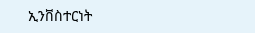ኢንቨስተርነት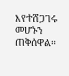እየተሸጋገሩ መሆኑን ጠቅሰዋል።